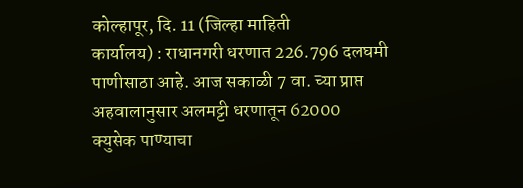कोल्हापूर, दि. 11 (जिल्हा माहिती
कार्यालय) : राधानगरी धरणात 226.796 दलघमी
पाणीसाठा आहे. आज सकाळी 7 वा. च्या प्राप्त अहवालानुसार अलमट्टी धरणातून 62000
क्युसेक पाण्याचा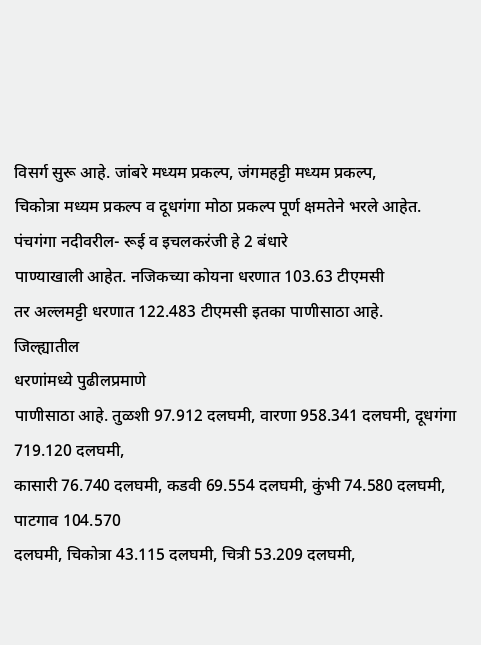विसर्ग सुरू आहे. जांबरे मध्यम प्रकल्प, जंगमहट्टी मध्यम प्रकल्प,
चिकोत्रा मध्यम प्रकल्प व दूधगंगा मोठा प्रकल्प पूर्ण क्षमतेने भरले आहेत.
पंचगंगा नदीवरील- रूई व इचलकरंजी हे 2 बंधारे
पाण्याखाली आहेत. नजिकच्या कोयना धरणात 103.63 टीएमसी
तर अल्लमट्टी धरणात 122.483 टीएमसी इतका पाणीसाठा आहे.
जिल्ह्यातील
धरणांमध्ये पुढीलप्रमाणे
पाणीसाठा आहे. तुळशी 97.912 दलघमी, वारणा 958.341 दलघमी, दूधगंगा 719.120 दलघमी,
कासारी 76.740 दलघमी, कडवी 69.554 दलघमी, कुंभी 74.580 दलघमी, पाटगाव 104.570
दलघमी, चिकोत्रा 43.115 दलघमी, चित्री 53.209 दलघमी,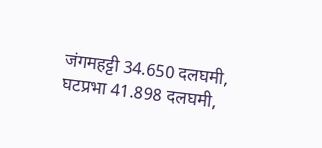जंगमहट्टी 34.650 दलघमी,
घटप्रभा 41.898 दलघमी,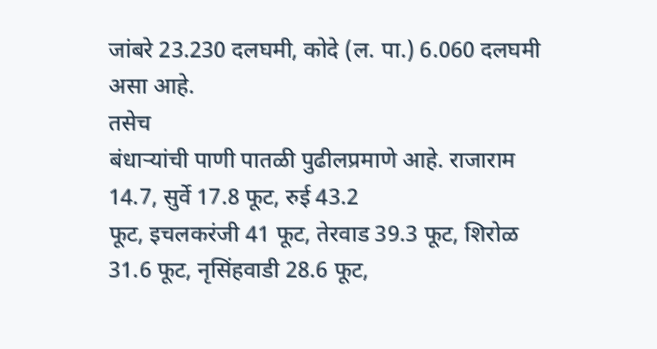जांबरे 23.230 दलघमी, कोदे (ल. पा.) 6.060 दलघमी असा आहे.
तसेच
बंधाऱ्यांची पाणी पातळी पुढीलप्रमाणे आहे. राजाराम 14.7, सुर्वे 17.8 फूट, रुई 43.2
फूट, इचलकरंजी 41 फूट, तेरवाड 39.3 फूट, शिरोळ 31.6 फूट, नृसिंहवाडी 28.6 फूट,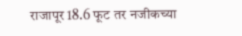राजापूर 18.6 फूट तर नजीकच्या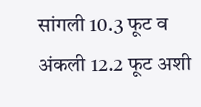सांगली 10.3 फूट व अंकली 12.2 फूट अशी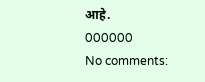आहे.
000000
No comments: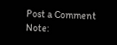Post a Comment
Note: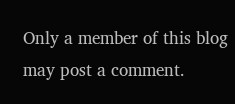Only a member of this blog may post a comment.